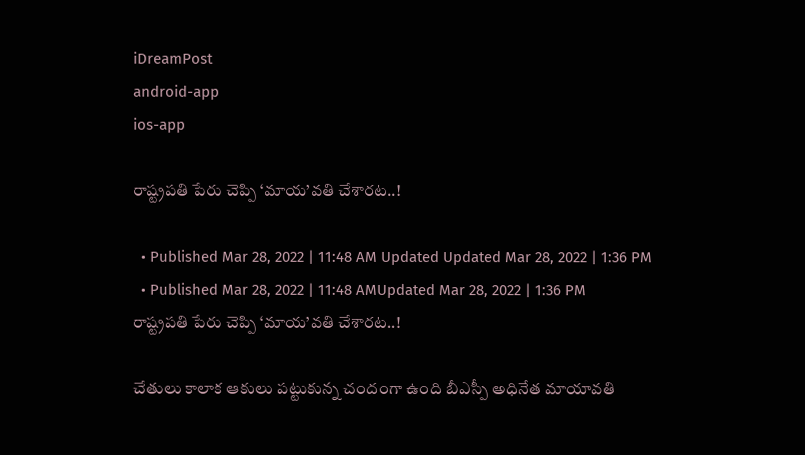iDreamPost
android-app
ios-app

రాష్ట్రపతి పేరు చెప్పి ‘మాయ’వతి చేశారట..!

  • Published Mar 28, 2022 | 11:48 AM Updated Updated Mar 28, 2022 | 1:36 PM
  • Published Mar 28, 2022 | 11:48 AMUpdated Mar 28, 2022 | 1:36 PM
రాష్ట్రపతి పేరు చెప్పి ‘మాయ’వతి చేశారట..!

చేతులు కాలాక ఆకులు పట్టుకున్న చందంగా ఉంది బీఎస్పీ అధినేత మాయావతి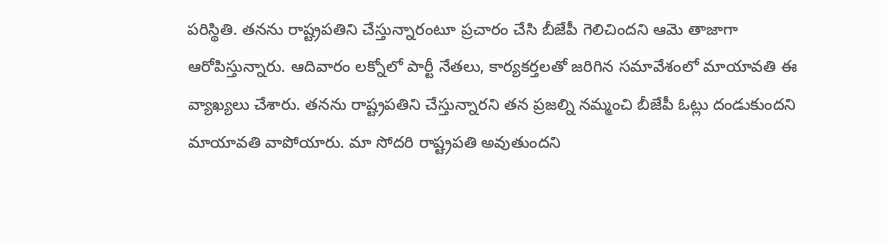పరిస్థితి. తనను రాష్ట్రపతిని చేస్తున్నారంటూ ప్రచారం చేసి బీజేపీ గెలిచిందని ఆమె తాజాగా ఆరోపిస్తున్నారు. ఆదివారం లక్నోలో పార్టీ నేతలు, కార్యకర్తలతో జరిగిన సమావేశంలో మాయావతి ఈ వ్యాఖ్యలు చేశారు. తనను రాష్ట్రపతిని చేస్తున్నారని తన ప్రజల్ని నమ్మంచి బీజేపీ ఓట్లు దండుకుందని మాయావతి వాపోయారు. మా సోదరి రాష్ట్రపతి అవుతుందని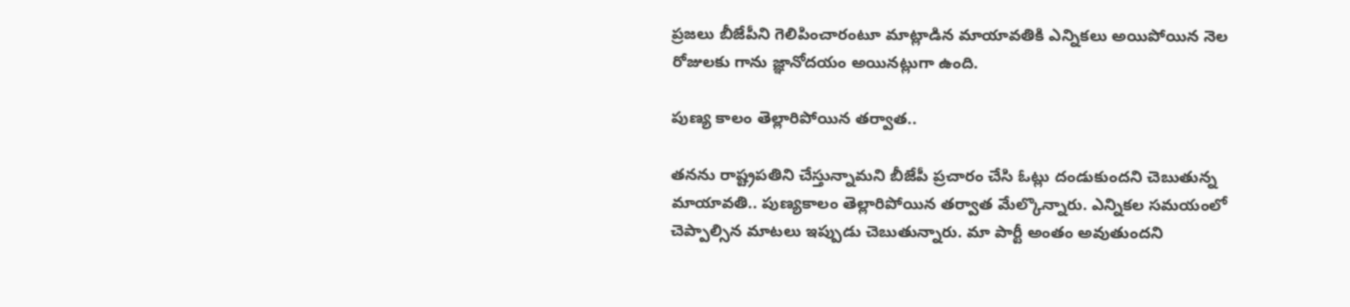ప్రజలు బీజేపీని గెలిపించారంటూ మాట్లాడిన మాయావతికి ఎన్నికలు అయిపోయిన నెల రోజులకు గాను జ్ఞానోదయం అయినట్లుగా ఉంది.

పుణ్య కాలం తెల్లారిపోయిన తర్వాత..

తనను రాష్ట్రపతిని చేస్తున్నామని బీజేపీ ప్రచారం చేసి ఓట్లు దండుకుందని చెబుతున్న మాయావతి.. పుణ్యకాలం తెల్లారిపోయిన తర్వాత మేల్కొన్నారు. ఎన్నికల సమయంలో చెప్పాల్సిన మాటలు ఇప్పుడు చెబుతున్నారు. మా పార్టీ అంతం అవుతుందని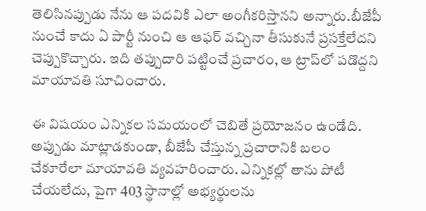తెలిసినప్పుడు నేను ఆ పదవికి ఎలా అంగీకరిస్తానని అన్నారు.బీజేపీ నుంచే కాదు ఏ పార్టీ నుంచి ఆ ఆఫర్‌ వచ్చినా తీసుకునే ప్రసక్తేలేదని చెప్పుకొచ్చారు. ఇది తప్పుదారి పట్టించే ప్రచారం, ఆ ట్రాప్‌లో పడొద్దని మాయావతి సూచించారు.

ఈ విషయం ఎన్నికల సమయంలో చెబితే ప్రయోజనం ఉండేది. అప్పుడు మాట్లాడకుండా, బీజేపీ చేస్తున్న ప్రచారానికి బలం చేకూరేలా మాయావతి వ్యవహరించారు. ఎన్నికల్లో తాను పోటీ చేయలేదు, పైగా 403 స్థానాల్లో అభ్యర్థులను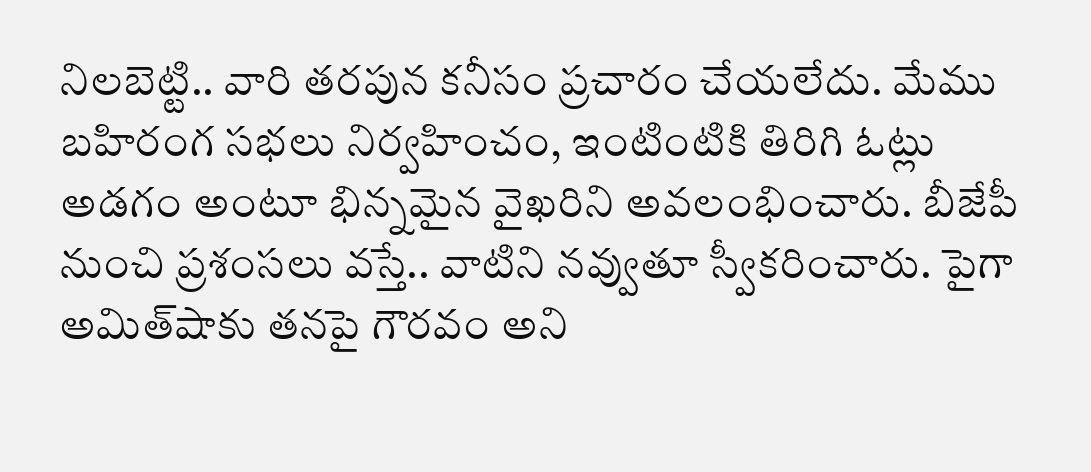నిలబెట్టి.. వారి తరపున కనీసం ప్రచారం చేయలేదు. మేము బహిరంగ సభలు నిర్వహించం, ఇంటింటికి తిరిగి ఓట్లు అడగం అంటూ భిన్నమైన వైఖరిని అవలంభించారు. బీజేపీ నుంచి ప్రశంసలు వస్తే.. వాటిని నవ్వుతూ స్వీకరించారు. పైగా అమిత్‌షాకు తనపై గౌరవం అని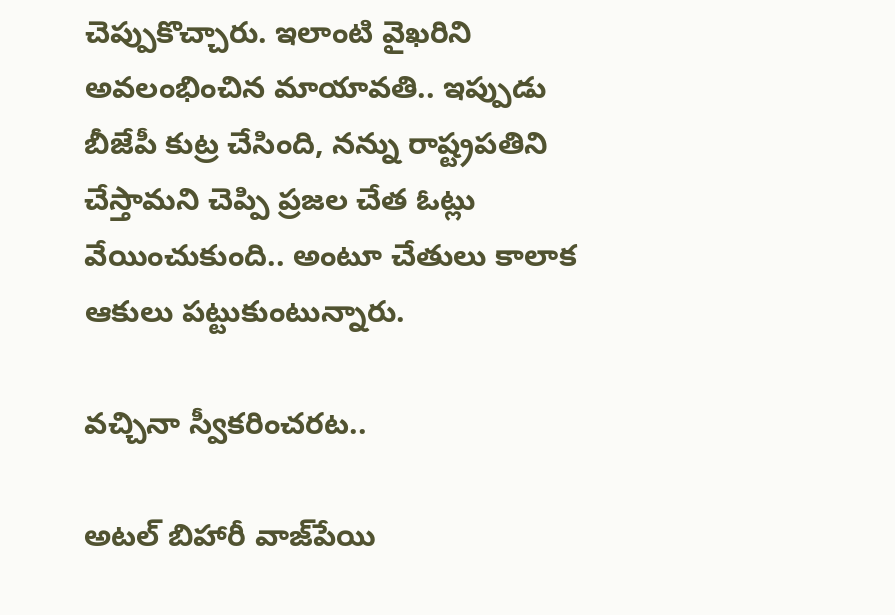చెప్పుకొచ్చారు. ఇలాంటి వైఖరిని అవలంభించిన మాయావతి.. ఇప్పుడు బీజేపీ కుట్ర చేసింది, నన్ను రాష్ట్రపతిని చేస్తామని చెప్పి ప్రజల చేత ఓట్లు వేయించుకుంది.. అంటూ చేతులు కాలాక ఆకులు పట్టుకుంటున్నారు.

వచ్చినా స్వీకరించరట..

అటల్‌ బిహారీ వాజ్‌పేయి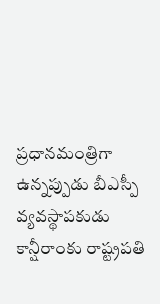ప్రధానమంత్రిగా ఉన్నప్పుడు బీఎస్పీ వ్యవస్థాపకుడు కాన్షీరాంకు రాష్ట్రపతి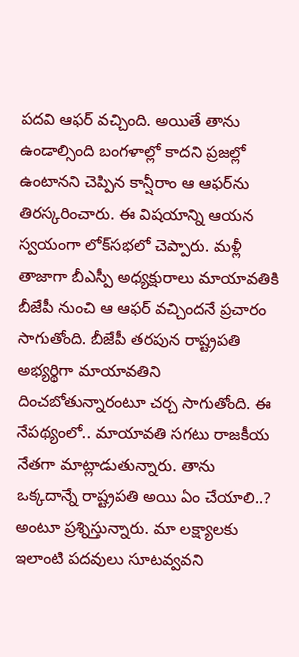పదవి ఆఫర్‌ వచ్చింది. అయితే తాను ఉండాల్సింది బంగళాల్లో కాదని ప్రజల్లో ఉంటానని చెప్పిన కాన్షీరాం ఆ ఆఫర్‌ను తిరస్కరించారు. ఈ విషయాన్ని ఆయన స్వయంగా లోక్‌సభలో చెప్పారు. మళ్లీ తాజాగా బీఎస్పీ అధ్యక్షురాలు మాయావతికి బీజేపీ నుంచి ఆ ఆఫర్‌ వచ్చిందనే ప్రచారం సాగుతోంది. బీజేపీ తరపున రాష్ట్రపతి అభ్యర్థిగా మాయావతిని దించబోతున్నారంటూ చర్చ సాగుతోంది. ఈ నేపథ్యంలో.. మాయావతి సగటు రాజకీయ నేతగా మాట్లాడుతున్నారు. తాను ఒక్కదాన్నే రాష్ట్రపతి అయి ఏం చేయాలి..? అంటూ ప్రశ్నిస్తున్నారు. మా లక్ష్యాలకు ఇలాంటి పదవులు సూటవ్వవని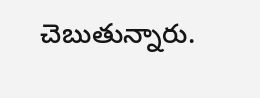చెబుతున్నారు.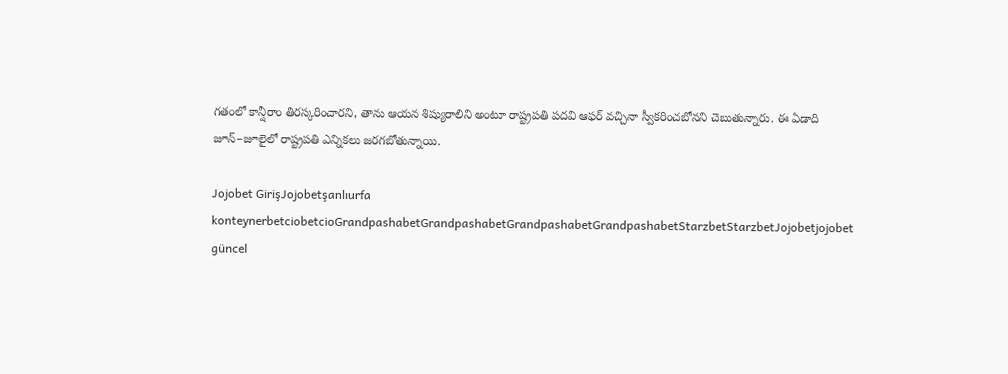గతంలో కాన్షీరాం తిరస్కరించారని, తాను ఆయన శిష్యురాలిని అంటూ రాష్ట్రపతి పదవి ఆఫర్‌ వచ్చినా స్వీకరించబోనని చెబుతున్నారు. ఈ ఏడాది జూన్‌–జూలైలో రాష్ట్రపతి ఎన్నికలు జరగబోతున్నాయి.

Jojobet GirişJojobetşanlıurfa konteynerbetciobetcioGrandpashabetGrandpashabetGrandpashabetGrandpashabetStarzbetStarzbetJojobetjojobet güncel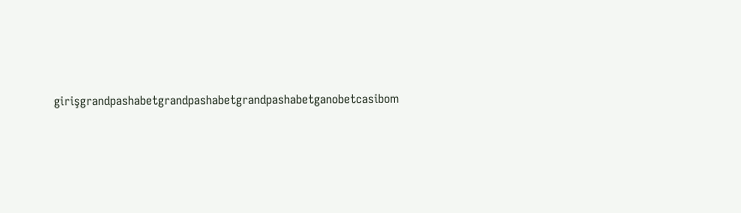girişgrandpashabetgrandpashabetgrandpashabetganobetcasibom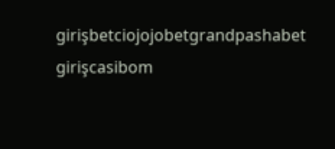girişbetciojojobetgrandpashabet girişcasibom